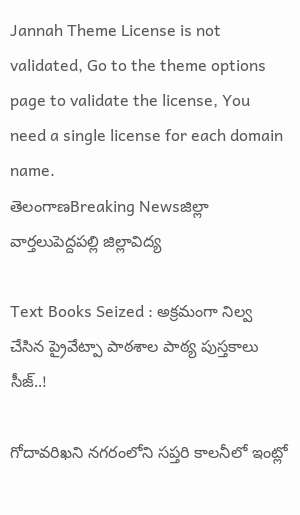Jannah Theme License is not validated, Go to the theme options page to validate the license, You need a single license for each domain name.
తెలంగాణBreaking Newsజిల్లా వార్తలుపెద్దపల్లి జిల్లావిద్య

Text Books Seized : అక్రమంగా నిల్వ చేసిన ప్రైవేట్పా పాఠశాల పాఠ్య పుస్తకాలు సీజ్..!

గోదావరిఖని నగరంలోని సప్తరి కాలనీలో ఇంట్లో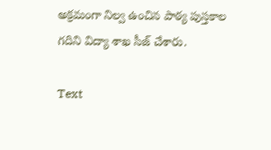అక్రమంగా నిల్వ ఉంచిన పాఠ్య పుస్తకాల గదిని విద్యా శాఖ సీజ్ చేశారు.

Text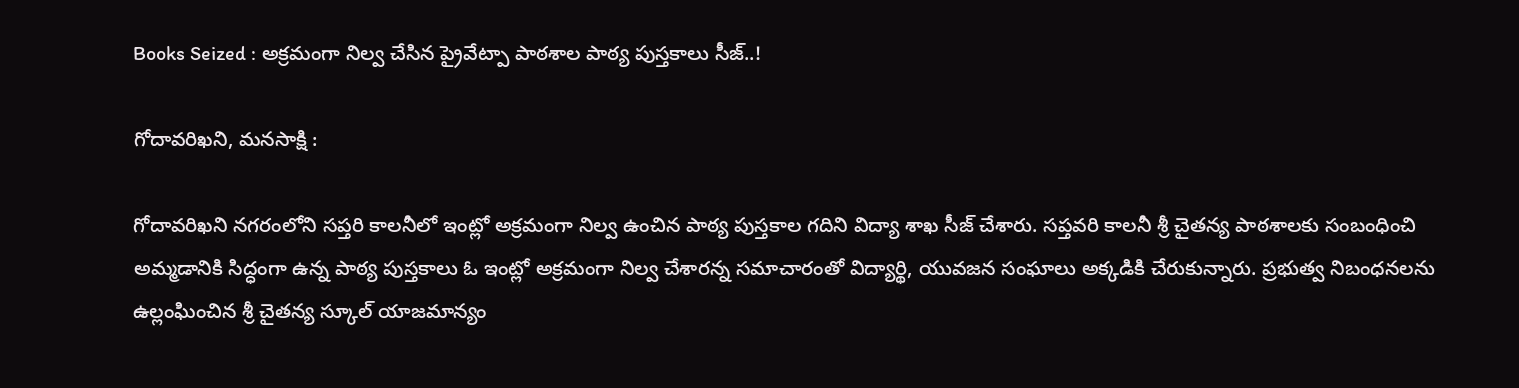Books Seized : అక్రమంగా నిల్వ చేసిన ప్రైవేట్పా పాఠశాల పాఠ్య పుస్తకాలు సీజ్..!

గోదావరిఖని, మనసాక్షి :

గోదావరిఖని నగరంలోని సప్తరి కాలనీలో ఇంట్లో అక్రమంగా నిల్వ ఉంచిన పాఠ్య పుస్తకాల గదిని విద్యా శాఖ సీజ్ చేశారు. సప్తవరి కాలనీ శ్రీ చైతన్య పాఠశాలకు సంబంధించి అమ్మడానికి సిద్ధంగా ఉన్న పాఠ్య పుస్తకాలు ఓ ఇంట్లో అక్రమంగా నిల్వ చేశారన్న సమాచారంతో విద్యార్థి, యువజన సంఘాలు అక్కడికి చేరుకున్నారు. ప్రభుత్వ నిబంధనలను ఉల్లంఘించిన శ్రీ చైతన్య స్కూల్ యాజమాన్యం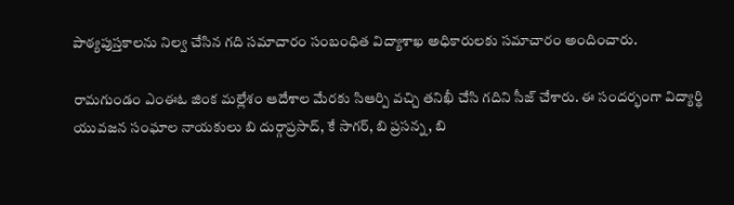పాఠ్యపుస్తకాలను నిల్వ చేసిన గది సమాచారం సంబంధిత విద్యాశాఖ అధికారులకు సమాచారం అందించారు.

రామగుండం ఎంఈఓ జింక మల్లేశం ఆదేశాల మేరకు సిఆర్పి వచ్చి తనిఖీ చేసి గదిని సీజ్ చేశారు. ఈ సందర్భంగా విద్యార్థి యువజన సంఘాల నాయకులు బి దుర్గాప్రసాద్, కే సాగర్, బి ప్రసన్న, బి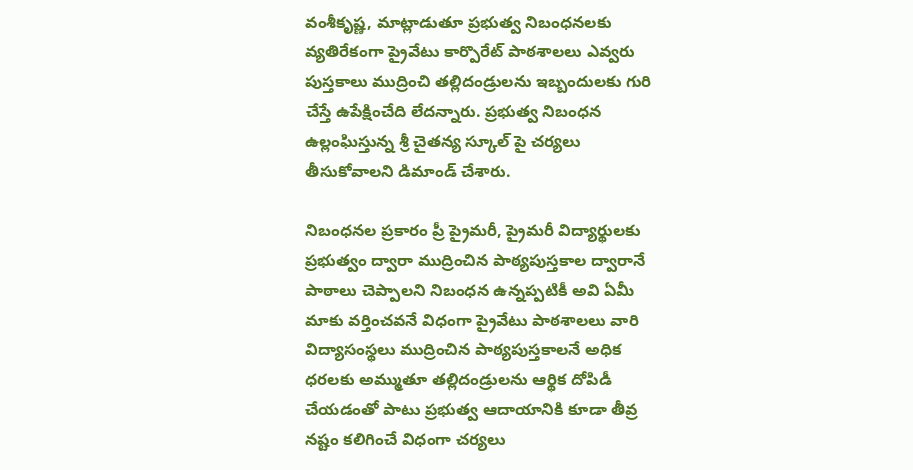వంశీకృష్ణ, మాట్లాడుతూ ప్రభుత్వ నిబంధనలకు వ్యతిరేకంగా ప్రైవేటు కార్పొరేట్ పాఠశాలలు ఎవ్వరు పుస్తకాలు ముద్రించి తల్లిదండ్రులను ఇబ్బందులకు గురి చేస్తే ఉపేక్షించేది లేదన్నారు. ప్రభుత్వ నిబంధన ఉల్లంఘిస్తున్న శ్రీ చైతన్య స్కూల్ పై చర్యలు తీసుకోవాలని డిమాండ్ చేశారు.

నిబంధనల ప్రకారం ప్రీ ప్రైమరీ, ప్రైమరీ విద్యార్థులకు ప్రభుత్వం ద్వారా ముద్రించిన పాఠ్యపుస్తకాల ద్వారానే పాఠాలు చెప్పాలని నిబంధన ఉన్నప్పటికీ అవి ఏమీ మాకు వర్తించవనే విధంగా ప్రైవేటు పాఠశాలలు వారి విద్యాసంస్థలు ముద్రించిన పాఠ్యపుస్తకాలనే అధిక ధరలకు అమ్ముతూ తల్లిదండ్రులను ఆర్థిక దోపిడీ చేయడంతో పాటు ప్రభుత్వ ఆదాయానికి కూడా తీవ్ర నష్టం కలిగించే విధంగా చర్యలు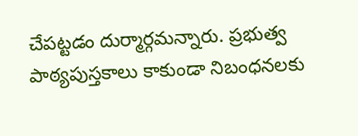చేపట్టడం దుర్మార్గమన్నారు. ప్రభుత్వ పాఠ్యపుస్తకాలు కాకుండా నిబంధనలకు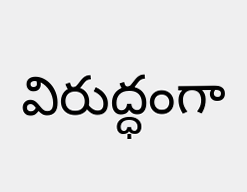విరుద్ధంగా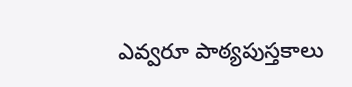ఎవ్వరూ పాఠ్యపుస్తకాలు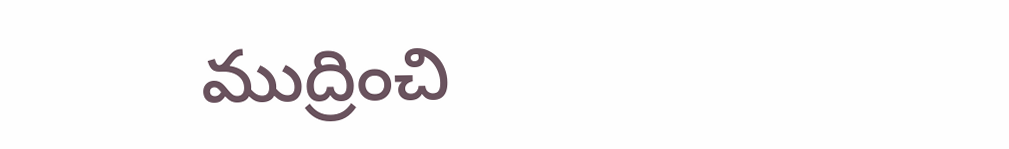ముద్రించి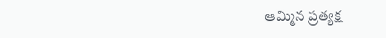ఆమ్మిన ప్రత్యక్ష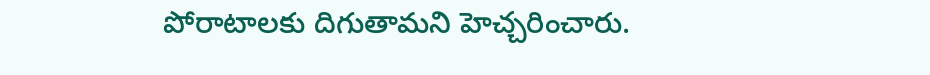పోరాటాలకు దిగుతామని హెచ్చరించారు.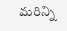మరిన్ని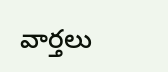వార్తలు